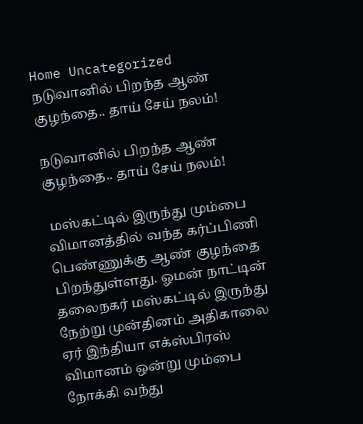Home Uncategorized நடுவானில் பிறந்த ஆண் குழந்தை.. தாய் சேய் நலம்!

நடுவானில் பிறந்த ஆண் குழந்தை.. தாய் சேய் நலம்!

 மஸ்கட்டில் இருந்து மும்பை விமானத்தில் வந்த கர்ப்பிணி பெண்ணுக்கு ஆண் குழந்தை பிறந்துள்ளது. ஓமன் நாட்டின் தலைநகர் மஸ்கட்டில் இருந்து நேற்று முன்தினம் அதிகாலை ஏர் இந்தியா எக்ஸ்பிரஸ் விமானம் ஒன்று மும்பை நோக்கி வந்து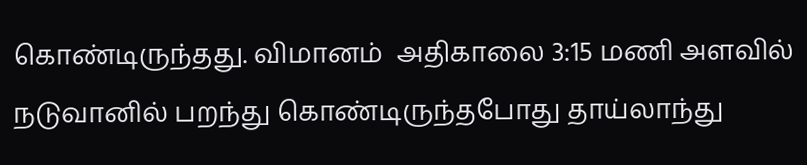கொண்டிருந்தது. விமானம்  அதிகாலை 3:15 மணி அளவில் நடுவானில் பறந்து கொண்டிருந்தபோது தாய்லாந்து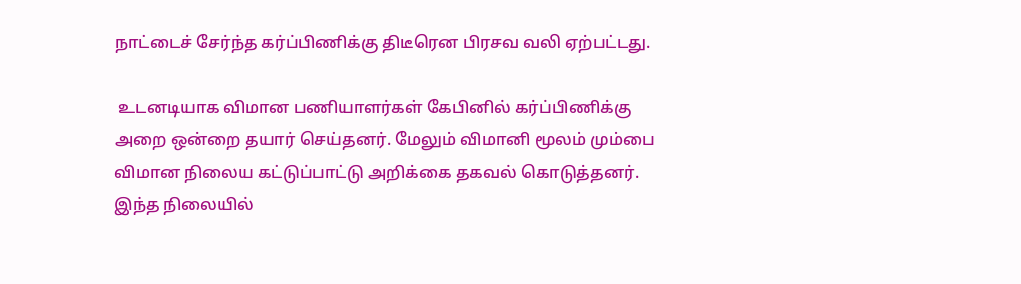நாட்டைச் சேர்ந்த கர்ப்பிணிக்கு திடீரென பிரசவ வலி ஏற்பட்டது.

 உடனடியாக விமான பணியாளர்கள் கேபினில் கர்ப்பிணிக்கு அறை ஒன்றை தயார் செய்தனர். மேலும் விமானி மூலம் மும்பை விமான நிலைய கட்டுப்பாட்டு அறிக்கை தகவல் கொடுத்தனர். இந்த நிலையில்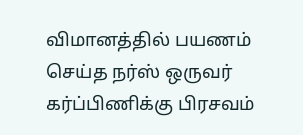விமானத்தில் பயணம் செய்த நர்ஸ் ஒருவர் கர்ப்பிணிக்கு பிரசவம்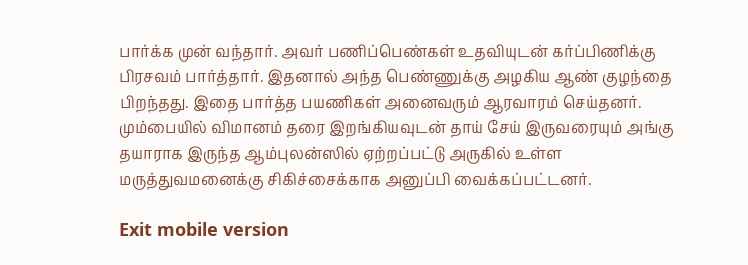பார்க்க முன் வந்தார். அவர் பணிப்பெண்கள் உதவியுடன் கர்ப்பிணிக்கு பிரசவம் பார்த்தார். இதனால் அந்த பெண்ணுக்கு அழகிய ஆண் குழந்தை பிறந்தது. இதை பார்த்த பயணிகள் அனைவரும் ஆரவாரம் செய்தனர். மும்பையில் விமானம் தரை இறங்கியவுடன் தாய் சேய் இருவரையும் அங்கு தயாராக இருந்த ஆம்புலன்ஸில் ஏற்றப்பட்டு அருகில் உள்ள மருத்துவமனைக்கு சிகிச்சைக்காக அனுப்பி வைக்கப்பட்டனர்.

Exit mobile version